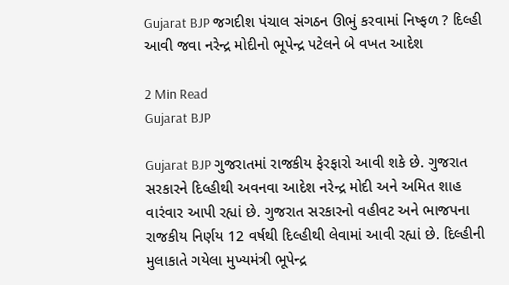Gujarat BJP જગદીશ પંચાલ સંગઠન ઊભું કરવામાં નિષ્ફળ ? દિલ્હી આવી જવા નરેન્દ્ર મોદીનો ભૂપેન્દ્ર પટેલને બે વખત આદેશ

2 Min Read
Gujarat BJP

Gujarat BJP ગુજરાતમાં રાજકીય ફેરફારો આવી શકે છે. ગુજરાત સરકારને દિલ્હીથી અવનવા આદેશ નરેન્દ્ર મોદી અને અમિત શાહ વારંવાર આપી રહ્યાં છે. ગુજરાત સરકારનો વહીવટ અને ભાજપના રાજકીય નિર્ણય 12 વર્ષથી દિલ્હીથી લેવામાં આવી રહ્યાં છે. દિલ્હીની મુલાકાતે ગયેલા મુખ્યમંત્રી ભૂપેન્દ્ર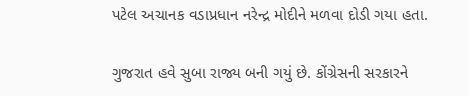પટેલ અચાનક વડાપ્રધાન નરેન્દ્ર મોદીને મળવા દોડી ગયા હતા.

ગુજરાત હવે સુબા રાજ્ય બની ગયું છે. કોંગ્રેસની સરકારને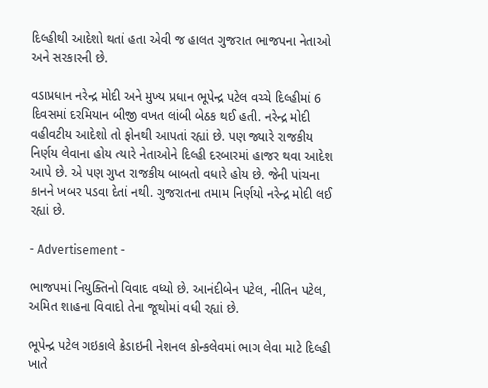દિલ્હીથી આદેશો થતાં હતા એવી જ હાલત ગુજરાત ભાજપના નેતાઓ અને સરકારની છે.

વડાપ્રધાન નરેન્દ્ર મોદી અને મુખ્ય પ્રધાન ભૂપેન્દ્ર પટેલ વચ્ચે દિલ્હીમાં 6 દિવસમાં દરમિયાન બીજી વખત લાંબી બેઠક થઈ હતી. નરેન્દ્ર મોદી વહીવટીય આદેશો તો ફોનથી આપતાં રહ્યાં છે. પણ જ્યારે રાજકીય નિર્ણય લેવાના હોય ત્યારે નેતાઓને દિલ્હી દરબારમાં હાજર થવા આદેશ આપે છે. એ પણ ગુપ્ત રાજકીય બાબતો વધારે હોય છે. જેની પાંચના કાનને ખબર પડવા દેતાં નથી. ગુજરાતના તમામ નિર્ણયો નરેન્દ્ર મોદી લઈ રહ્યાં છે.

- Advertisement -

ભાજપમાં નિયુક્તિનો વિવાદ વધ્યો છે. આનંદીબેન પટેલ, નીતિન પટેલ, અમિત શાહના વિવાદો તેના જૂથોમાં વધી રહ્યાં છે.

ભૂપેન્દ્ર પટેલ ગઇકાલે ક્રેડાઇની નેશનલ કોન્કલેવમાં ભાગ લેવા માટે દિલ્હી ખાતે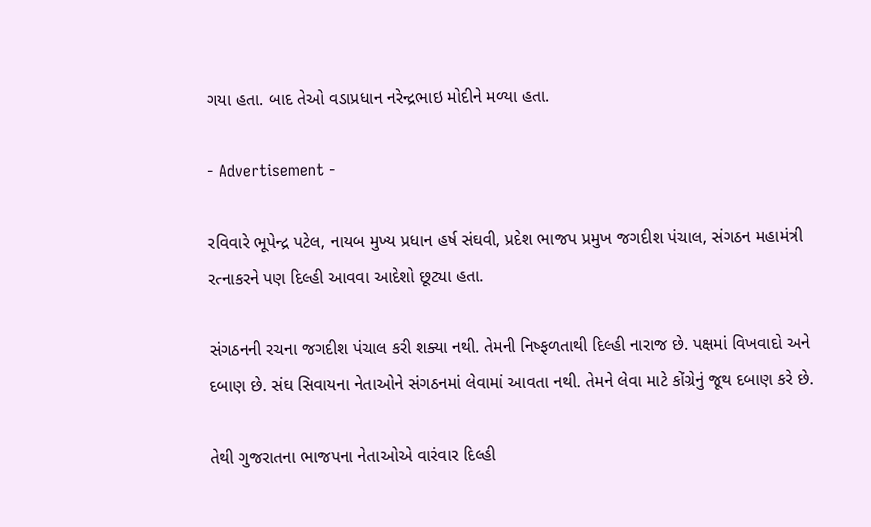ગયા હતા. બાદ તેઓ વડાપ્રધાન નરેન્દ્રભાઇ મોદીને મળ્યા હતા.

- Advertisement -

રવિવારે ભૂપેન્દ્ર પટેલ, નાયબ મુખ્ય પ્રધાન હર્ષ સંઘવી, પ્રદેશ ભાજપ પ્રમુખ જગદીશ પંચાલ, સંગઠન મહામંત્રી રત્નાકરને પણ દિલ્હી આવવા આદેશો છૂટ્યા હતા.

સંગઠનની રચના જગદીશ પંચાલ કરી શક્યા નથી. તેમની નિષ્ફળતાથી દિલ્હી નારાજ છે. પક્ષમાં વિખવાદો અને દબાણ છે. સંઘ સિવાયના નેતાઓને સંગઠનમાં લેવામાં આવતા નથી. તેમને લેવા માટે કોંગ્રેનું જૂથ દબાણ કરે છે.

તેથી ગુજરાતના ભાજપના નેતાઓએ વારંવાર દિલ્હી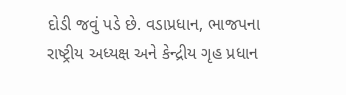દોડી જવું પડે છે. વડાપ્રધાન, ભાજપના રાષ્ટ્રીય અધ્યક્ષ અને કેન્દ્રીય ગૃહ પ્રધાન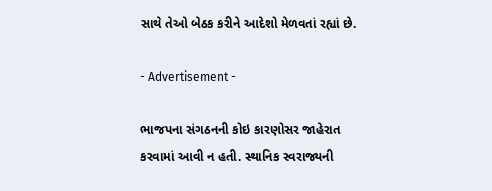સાથે તેઓ બેઠક કરીને આદેશો મેળવતાં રહ્યાં છે.

- Advertisement -

ભાજપના સંગઠનની કોઇ કારણોસર જાહેરાત કરવામાં આવી ન હતી. સ્થાનિક સ્વરાજ્યની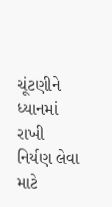ચૂંટણીને ધ્યાનમાં રાખી નિર્યણ લેવા માટે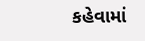કહેવામાં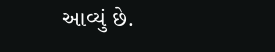આવ્યું છે.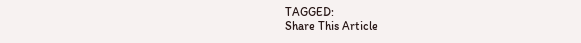TAGGED:
Share This Article